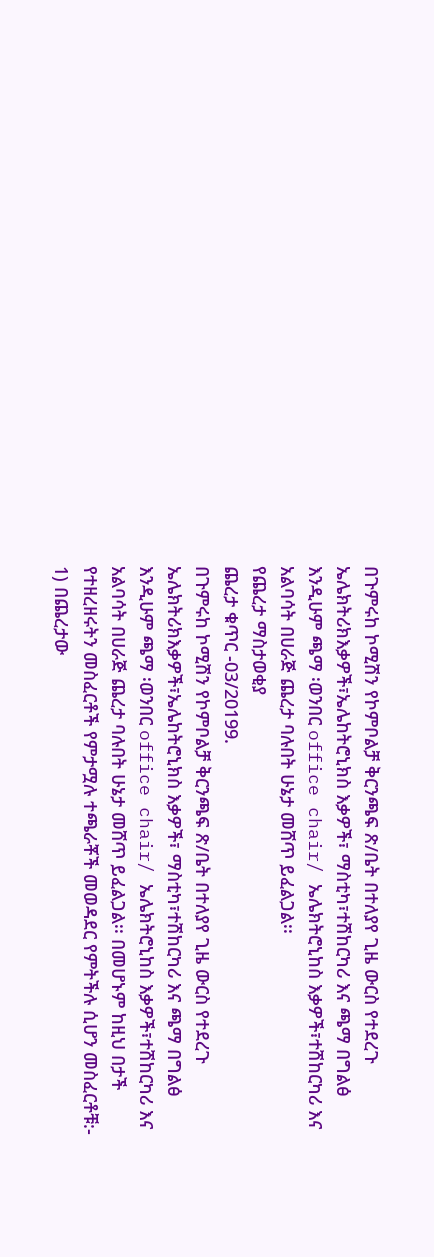በጉምሩከ ኮሚሽን የኮምቦልቻ ቅርንጫፍ ጽ/ቤት በተለያየ ጊዜ ውርስ የተደረጉ ኤሌክትሪክእቃዎች፣ኤሌከትሮኒክስ እቃዎች፣ ማስቲካ፣ተሽከርካሪ እና ጫማ በግልፅ እንዲሁም ጫማ ፡ወንበር office chair/ ኤሌክትሮኒከስ እቃዎች፣ተሽከርካሪ እና አልባሳት በሀራጅ ጨረታ ባሉበት ሁኔታ መሸጥ ይፈልጋል፡፡
የጨረታ ማስታወቂያ
ጨረታ ቁጥር -03/20199.
በጉምሩከ ኮሚሽን የኮምቦልቻ ቅርንጫፍ ጽ/ቤት በተለያየ ጊዜ ውርስ የተደረጉ ኤሌክትሪክእቃዎች፣ኤሌከትሮኒክስ እቃዎች፣ ማስቲካ፣ተሽከርካሪ እና ጫማ በግልፅ እንዲሁም ጫማ ፡ወንበር office chair/ ኤሌክትሮኒከስ እቃዎች፣ተሽከርካሪ እና አልባሳት በሀራጅ ጨረታ ባሉበት ሁኔታ መሸጥ ይፈልጋል፡፡ በመሆኑም ከዚህ በታች የተዘረዘሩትን መስፈርቶች የምታሟሉ ተጫራቾች መወዳደር የምትችሉ ሲሆን መስፈርቶቹ:-
1) በጨረታው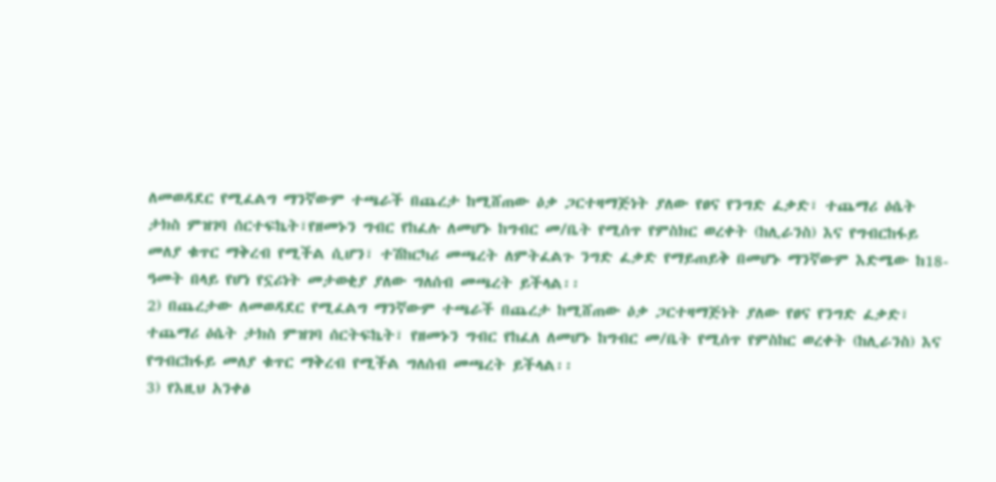ለመወዳደር የሚፈልግ ማንኛውም ተጫራች በጨረታ ከሚሸጠው ዕቃ ጋርተዛማጅነት ያለው የፀና የንግድ ፈቃድ፣ ተጨማሪ ዕሴት ታክስ ምዝገባ ሰርተፍኬት፣የዘመኑን ግብር የከፈሉ ለመሆኑ ከግብር መ/ቤት የሚሰጥ የምስክር ወረቀት (ከሊራንስ) እና የግብርከፋይ መለያ ቁጥር ማቅረብ የሚችል ሲሆን፣ ተሽከርካሪ መጫረት ለምትፈልጉ ንግድ ፈቃድ የማይጠይቅ በመሆኑ ማንኛውም እድሜው ከ18-ዓመት በላይ የሆነ የኗሪነት መታወቂያ ያለው ግለሰብ መጫረት ይችላል፡፡
2) በጨረታው ለመወዳደር የሚፈልግ ማንኛውም ተጫራች በጨረታ ከሚሸጠው ዕቃ ጋርተዛማጅነት ያለው የፀና የንግድ ፈቃድ፣ ተጨማሪ ዕሴት ታክስ ምዝገባ ሰርትፍኬት፣ የዘመኑን ግብር የከፈለ ለመሆኑ ከግብር መ/ቤት የሚሰጥ የምስከር ወረቀት (ከሊራንስ) እና የግብርከፋይ መለያ ቁጥር ማቅረብ የሚችል ግለሰብ መጫረት ይችላል፡፡
3) የእዚህ አንቀፅ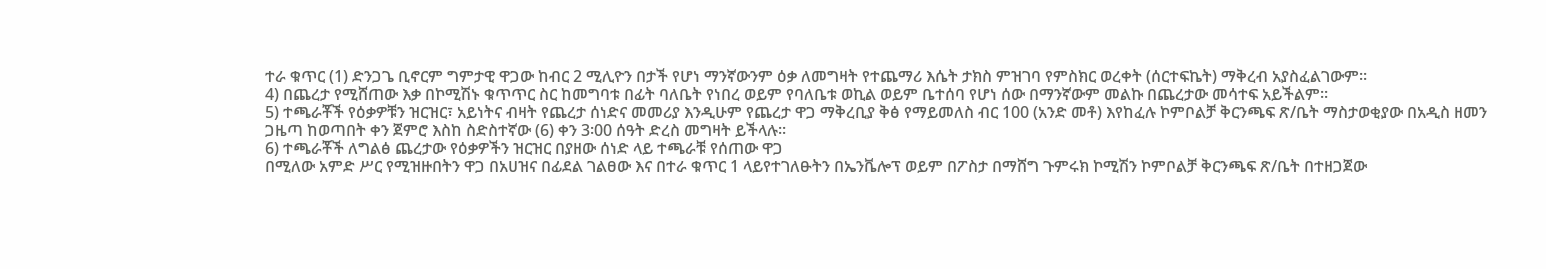ተራ ቁጥር (1) ድንጋጌ ቢኖርም ግምታዊ ዋጋው ከብር 2 ሚሊዮን በታች የሆነ ማንኛውንም ዕቃ ለመግዛት የተጨማሪ እሴት ታክስ ምዝገባ የምስክር ወረቀት (ሰርተፍኬት) ማቅረብ አያስፈልገውም፡፡
4) በጨረታ የሚሸጠው እቃ በኮሚሽኑ ቁጥጥር ስር ከመግባቱ በፊት ባለቤት የነበረ ወይም የባለቤቱ ወኪል ወይም ቤተሰባ የሆነ ሰው በማንኛውም መልኩ በጨረታው መሳተፍ አይችልም፡፡
5) ተጫራቾች የዕቃዎቹን ዝርዝር፣ አይነትና ብዛት የጨረታ ሰነድና መመሪያ እንዲሁም የጨረታ ዋጋ ማቅረቢያ ቅፅ የማይመለስ ብር 100 (አንድ መቶ) እየከፈሉ ኮምቦልቻ ቅርንጫፍ ጽ/ቤት ማስታወቂያው በአዲስ ዘመን ጋዜጣ ከወጣበት ቀን ጀምሮ እስከ ስድስተኛው (6) ቀን 3፡00 ሰዓት ድረስ መግዛት ይችላሉ፡፡
6) ተጫራቾች ለግልፅ ጨረታው የዕቃዎችን ዝርዝር በያዘው ሰነድ ላይ ተጫራቹ የሰጠው ዋጋ
በሚለው አምድ ሥር የሚዝዙበትን ዋጋ በአሀዝና በፊደል ገልፀው እና በተራ ቁጥር 1 ላይየተገለፁትን በኤንቬሎፕ ወይም በፖስታ በማሸግ ጉምሩክ ኮሚሽን ኮምቦልቻ ቅርንጫፍ ጽ/ቤት በተዘጋጀው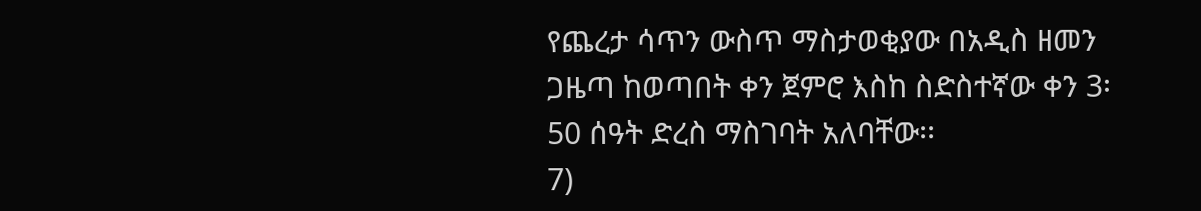የጨረታ ሳጥን ውስጥ ማስታወቂያው በአዲስ ዘመን ጋዜጣ ከወጣበት ቀን ጀምሮ እስከ ስድስተኛው ቀን 3፡50 ሰዓት ድረስ ማስገባት አለባቸው፡፡
7)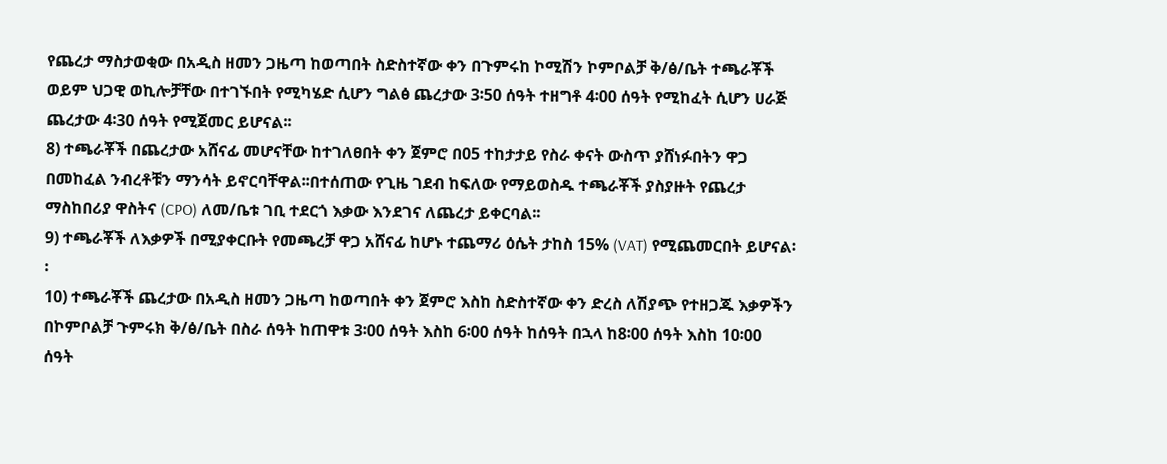የጨረታ ማስታወቂው በአዲስ ዘመን ጋዜጣ ከወጣበት ስድስተኛው ቀን በጉምሩከ ኮሚሽን ኮምቦልቻ ቅ/ፅ/ቤት ተጫራቾች ወይም ህጋዊ ወኪሎቻቸው በተገኙበት የሚካሄድ ሲሆን ግልፅ ጨረታው 3፡50 ሰዓት ተዘግቶ 4፡00 ሰዓት የሚከፈት ሲሆን ሀራጅ ጨረታው 4፡30 ሰዓት የሚጀመር ይሆናል፡፡
8) ተጫራቾች በጨረታው አሸናፊ መሆናቸው ከተገለፀበት ቀን ጀምሮ በ05 ተከታታይ የስራ ቀናት ውስጥ ያሸነፉበትን ዋጋ በመከፈል ንብረቶቹን ማንሳት ይኖርባቸዋል፡፡በተሰጠው የጊዜ ገደብ ከፍለው የማይወስዱ ተጫራቾች ያስያዙት የጨረታ ማስከበሪያ ዋስትና (CPO) ለመ/ቤቱ ገቢ ተደርጎ እቃው እንደገና ለጨረታ ይቀርባል፡፡
9) ተጫራቾች ለእቃዎች በሚያቀርቡት የመጫረቻ ዋጋ አሸናፊ ከሆኑ ተጨማሪ ዕሴት ታከስ 15% (VAT) የሚጨመርበት ይሆናል፡፡
10) ተጫራቾች ጨረታው በአዲስ ዘመን ጋዜጣ ከወጣበት ቀን ጀምሮ እስከ ስድስተኛው ቀን ድረስ ለሽያጭ የተዘጋጁ እቃዎችን በኮምቦልቻ ጉምሩክ ቅ/ፅ/ቤት በስራ ሰዓት ከጠዋቱ 3፡00 ሰዓት እስከ 6፡00 ሰዓት ከሰዓት በኋላ ከ8፡00 ሰዓት እስከ 10፡00 ሰዓት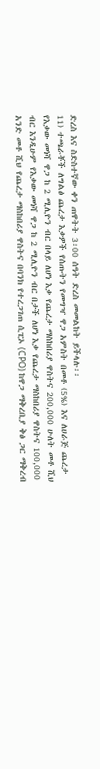ድረስ እና ስድስተኛው ቀን ጠዋትት 3፡00 ሰዓት ድረስ መመልከት ይችላሉ፡፡
11) ተጫራቾች ለግልፅ ጨረታ እቃዎች የሰጡትን የመግዣ ዋጋ አምስት በመቶ (5%) እና ለሀራጅ ጨረታ የእቃው መነሻ ዋጋ ከ 2 ሚሊዮን ብር በላይ ለሆነ እቃ የጨረታ ማስከበሪያ ዋስትና 200,000 ሁለት መቶ ሺህ ብር እንዲሁም የእቃው መነሻ ዋጋ ከ 2 ሚሊዮን ብር በታች ለሆነ እቃ የጨረታ ማስከበሪያ ዋስትና 100,000 አንድ መቶ ሺህ የጨረታ ማስከበሪያ ዋስትና በባንክ የተረጋገጠ ሲፒኦ (CPO) ከዋጋ ማቅረቢያ ቅፅ ጋር ማቅረብ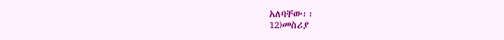አለባቸው፡፡
12)መስሪያ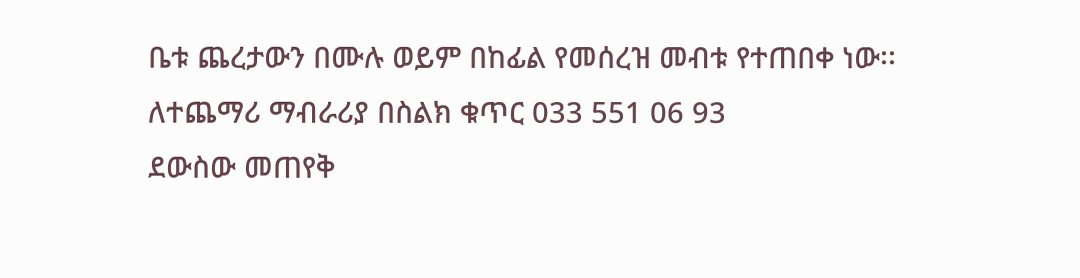ቤቱ ጨረታውን በሙሉ ወይም በከፊል የመሰረዝ መብቱ የተጠበቀ ነው፡፡
ለተጨማሪ ማብራሪያ በስልክ ቁጥር 033 551 06 93
ደውስው መጠየቅ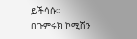ይችሳሱ፡፡
በጉምሩክ ኮሚሽን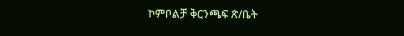ኮምቦልቻ ቅርንጫፍ ጽ/ቤት